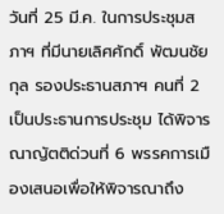วันที่ 25 มี.ค. ในการประชุมสภาฯ ที่มีนายเลิศศักดิ์ พัฒนชัยกุล รองประธานสภาฯ คนที่ 2 เป็นประธานการประชุม ได้พิจารณาญัตติด่วนที่ 6 พรรคการเมืองเสนอเพื่อให้พิจารณาถึง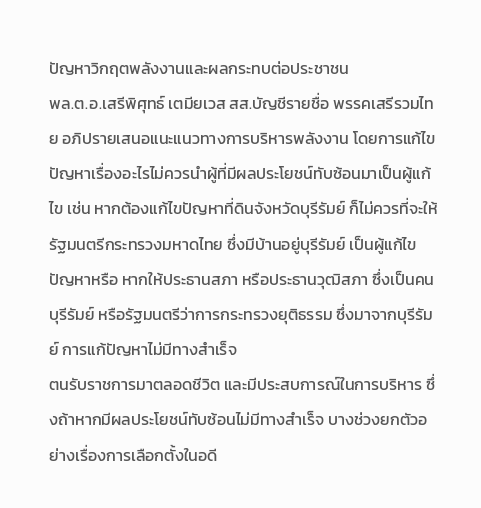ปัญหาวิกฤตพลังงานและผลกระทบต่อประชาชน
พล.ต.อ.เสรีพิศุทธ์ เตมียเวส สส.บัญชีรายชื่อ พรรคเสรีรวมไทย อภิปรายเสนอแนะแนวทางการบริหารพลังงาน โดยการแก้ไขปัญหาเรื่องอะไรไม่ควรนำผู้ที่มีผลประโยชน์ทับซ้อนมาเป็นผู้แก้ไข เช่น หากต้องแก้ไขปัญหาที่ดินจังหวัดบุรีรัมย์ ก็ไม่ควรที่จะให้รัฐมนตรีกระทรวงมหาดไทย ซึ่งมีบ้านอยู่บุรีรัมย์ เป็นผู้แก้ไขปัญหาหรือ หากให้ประธานสภา หรือประธานวุฒิสภา ซึ่งเป็นคนบุรีรัมย์ หรือรัฐมนตรีว่าการกระทรวงยุติธรรม ซึ่งมาจากบุรีรัมย์ การแก้ปัญหาไม่มีทางสำเร็จ
ตนรับราชการมาตลอดชีวิต และมีประสบการณ์ในการบริหาร ซึ่งถ้าหากมีผลประโยชน์ทับซ้อนไม่มีทางสำเร็จ บางช่วงยกตัวอย่างเรื่องการเลือกตั้งในอดี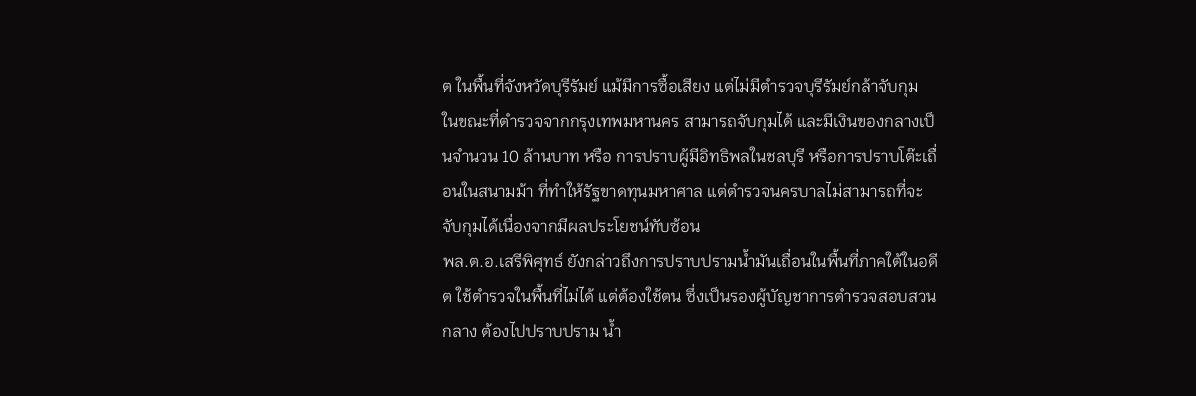ต ในพื้นที่จังหวัดบุรีรัมย์ แม้มีการซื้อเสียง แต่ไม่มีตำรวจบุรีรัมย์กล้าจับกุม ในขณะที่ตำรวจจากกรุงเทพมหานคร สามารถจับกุมได้ และมีเงินของกลางเป็นจำนวน 10 ล้านบาท หรือ การปราบผู้มีอิทธิพลในชลบุรี หรือการปราบโต๊ะเถื่อนในสนามม้า ที่ทำให้รัฐขาดทุนมหาศาล แต่ตำรวจนครบาลไม่สามารถที่จะจับกุมได้เนื่องจากมีผลประโยชน์ทับซ้อน
พล.ต.อ.เสรีพิศุทธ์ ยังกล่าวถึงการปราบปรามน้ำมันเถื่อนในพื้นที่ภาคใต้ในอดีต ใช้ตำรวจในพื้นที่ไม่ได้ แต่ต้องใช้ตน ซึ่งเป็นรองผู้บัญชาการตำรวจสอบสวนกลาง ต้องไปปราบปราม น้ำ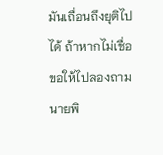มันเถื่อนถึงยุติไปได้ ถ้าหากไม่เชื่อขอให้ไปลองถามนายพิ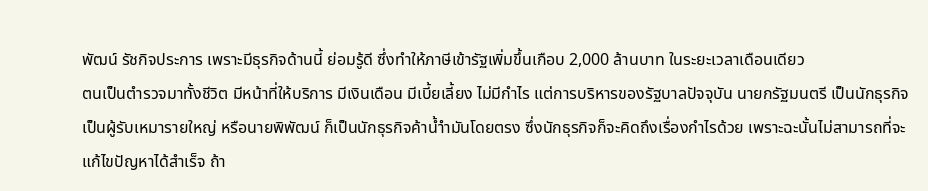พัฒน์ รัชกิจประการ เพราะมีธุรกิจด้านนี้ ย่อมรู้ดี ซึ่งทำให้ภาษีเข้ารัฐเพิ่มขึ้นเกือบ 2,000 ล้านบาท ในระยะเวลาเดือนเดียว
ตนเป็นตำรวจมาทั้งชีวิต มีหน้าที่ให้บริการ มีเงินเดือน มีเบี้ยเลี้ยง ไม่มีกำไร แต่การบริหารของรัฐบาลปัจจุบัน นายกรัฐมนตรี เป็นนักธุรกิจ เป็นผู้รับเหมารายใหญ่ หรือนายพิพัฒน์ ก็เป็นนักธุรกิจค้าน้ำำมันโดยตรง ซึ่งนักธุรกิจก็จะคิดถึงเรื่องกำไรด้วย เพราะฉะนั้นไม่สามารถที่จะแก้ไขปัญหาได้สำเร็จ ถ้า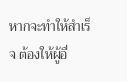หากจะทำให้สำเร็จ ต้องให้ผู้อื่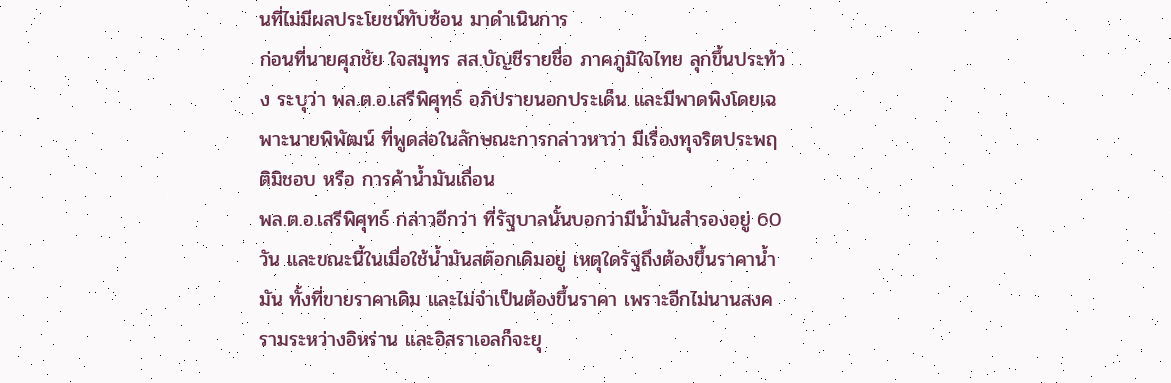นที่ไม่มีผลประโยชน์ทับซ้อน มาดำเนินการ
ก่อนที่นายศุภชัย ใจสมุทร สส.บัญชีรายชื่อ ภาคภูมิใจไทย ลุกขึ้นประท้วง ระบุว่า พล.ต.อ.เสรีพิศุทธ์ อภิปรายนอกประเด็น และมีพาดพิงโดยเฉพาะนายพิพัฒน์ ที่พูดส่อในลักษณะการกล่าวหาว่า มีเรื่องทุจริตประพฤติมิชอบ หรือ การค้าน้ำมันเถื่อน
พล.ต.อ.เสรีพิศุทธ์ กล่าวอีกว่า ที่รัฐบาลนั้นบอกว่ามีน้ำมันสำรองอยู่ 60 วัน และขณะนี้ในเมื่อใช้น้ำมันสต๊อกเดิมอยู่ เหตุใดรัฐถึงต้องขึ้นราคาน้ำมัน ทั้งที่ขายราคาเดิม และไม่จำเป็นต้องขึ้นราคา เพราะอีกไม่นานสงครามระหว่างอิหร่าน และอิสราเอลก็จะยุ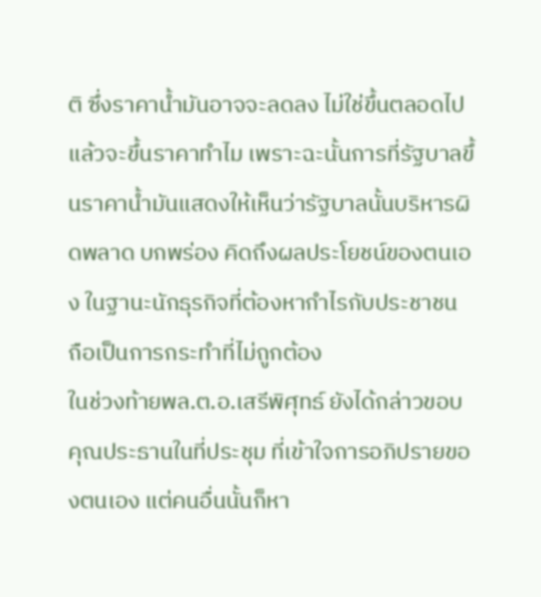ติ ซึ่งราคาน้ำมันอาจจะลดลง ไม่ใช่ขึ้นตลอดไป แล้วจะขึ้นราคาทำไม เพราะฉะนั้นการที่รัฐบาลขึ้นราคาน้ำมันแสดงให้เห็นว่ารัฐบาลนั้นบริหารผิดพลาด บกพร่อง คิดถึงผลประโยชน์ของตนเอง ในฐานะนักธุรกิจที่ต้องหากำไรกับประชาชน ถือเป็นการกระทำที่ไม่ถูกต้อง
ในช่วงท้ายพล.ต.อ.เสรีพิศุทธ์ ยังได้กล่าวขอบคุณประธานในที่ประชุม ที่เข้าใจการอภิปรายของตนเอง แต่คนอื่นนั้นก็หา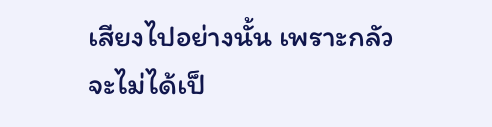เสียงไปอย่างนั้น เพราะกลัวจะไม่ได้เป็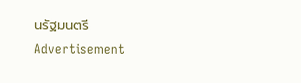นรัฐมนตรี
Advertisement